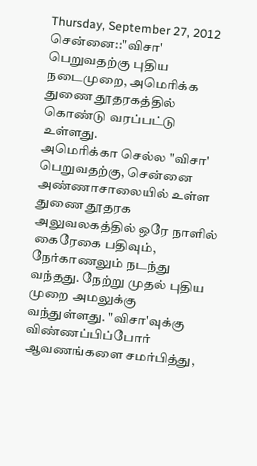Thursday, September 27, 2012
சென்னை::"விசா' பெறுவதற்கு புதிய நடைமுறை, அமெரிக்க துணை தூதரகத்தில் கொண்டு வரப்பட்டு உள்ளது.
அமெரிக்கா செல்ல "விசா' பெறுவதற்கு, சென்னை அண்ணாசாலையில் உள்ள துணை தூதரக அலுவலகத்தில் ஒரே நாளில் கைரேகை பதிவும், நேர்காணலும் நடந்து வந்தது. நேற்று முதல் புதிய முறை அமலுக்கு வந்துள்ளது. "விசா'வுக்கு விண்ணப்பிப்போர் ஆவணங்களை சமர்பித்து,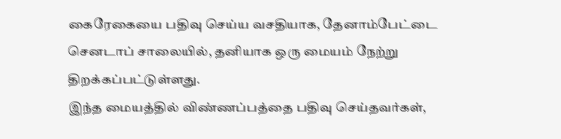கைரேகையை பதிவு செய்ய வசதியாக, தேனாம்பேட்டை செனடாப் சாலையில், தனியாக ஒரு மையம் நேற்று திறக்கப்பட்டுள்ளது.
இந்த மையத்தில் விண்ணப்பத்தை பதிவு செய்தவர்கள்,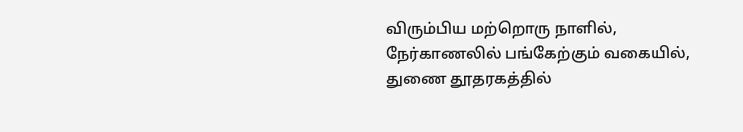விரும்பிய மற்றொரு நாளில், நேர்காணலில் பங்கேற்கும் வகையில், துணை தூதரகத்தில்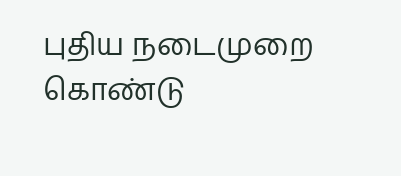புதிய நடைமுறை கொண்டு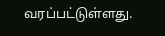வரப்பட்டுள்ளது.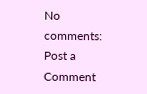No comments:
Post a Comment